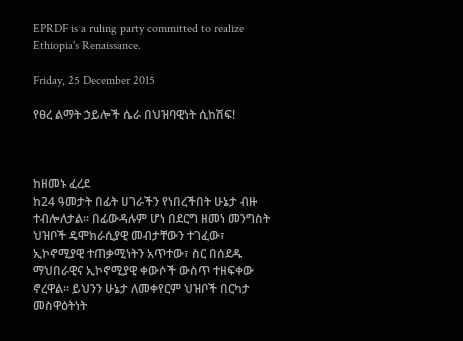EPRDF is a ruling party committed to realize Ethiopia's Renaissance.

Friday, 25 December 2015

የፀረ ልማት ኃይሎች ሴራ በህዝባዊነት ሲከሽፍ!



ከዘመኑ ፈረደ
ከ24 ዓመታት በፊት ሀገራችን የነበረችበት ሁኔታ ብዙ ተብሎለታል፡፡ በፊውዳሉም ሆነ በደርግ ዘመነ መንግስት ህዝቦች ዴሞክራሲያዊ መብታቸውን ተገፈው፣ ኢኮኖሚያዊ ተጠቃሚነትን አጥተው፣ ስር በሰደዱ ማህበራዊና ኢኮኖሚያዊ ቀውሶች ውስጥ ተዘፍቀው ኖረዋል፡፡ ይህንን ሁኔታ ለመቀየርም ህዝቦች በርካታ መስዋዕትነት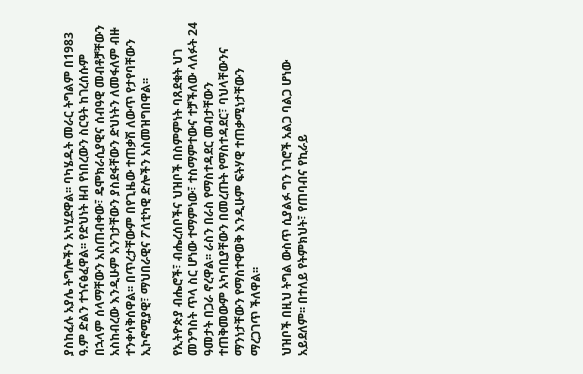ያስከፈሉ አያሌ ትግሎችን አካሂደዋል፡፡ ባካሄዱት መራር ትግልም በ1983 ዓ.ም ድልን ተጎናፅፈዋል፡፡ የድህነት ዘብ የነበረውን ስርዓት ከገረሰሱም በኋላም ሰላማቸውን አስጠብቀው፣ ዴሞክራሲያዊና ሰብዓዊ መብቶቻቸውን አስከብረው እንዲሁም አንገታቸውን ያስደፋቸውን ድህነትን ለመፋለም ብዙ ተንቀሳቅሰዋል፡፡ በጥረታቸውም በየጊዜው ተጠቃሽ ለውጥ የታየባቸውን ኢኮኖሚያዊ፣ ማህበራዊና ፖለቲካዊ ድሎችን አስመዝግበዋል፡፡

የኢትዮጵያ ብሔሮች፣ ብሔረሰቦችና ህዝቦች በስምምነት ባጸደቁት ህገ መንግስት ጥላ ስር ሆነው ተማምነው፣ ተስማምተውና ተቻችለው ላለፉት 24 ዓመታት በጋራ ኖረዋል፡፡ ራስን በራስ የማስተዳደር መብታቸውን ተጠቅመውም አካባቢያቸውን በመረጡት የማስተዳደር፣ ባህላቸውንና ማንነታቸውን የማስተዋወቅ እንዲሁም ፍትሃዊ ተጠቃሚነታቸውን ማረጋገጥ ችለዋል፡፡

ህዝቦች በዚህ ትግል ውስጥ ሲያልፉ ግን ነገሮች አልጋ ባልጋ ሆነው አይደለም፡፡ በተለይ የትምክህት፣ የጠባብና የኪራይ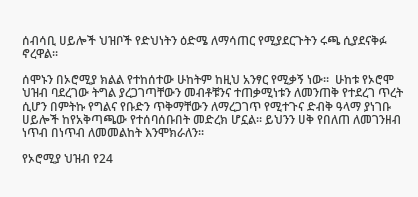ሰብሳቢ ሀይሎች ህዝቦች የድህነትን ዕድሜ ለማሳጠር የሚያደርጉትን ሩጫ ሲያደናቅፉ ኖረዋል፡፡

ሰሞኑን በኦሮሚያ ክልል የተከሰተው ሁከትም ከዚህ አንፃር የሚቃኝ ነው፡፡  ሁከቱ የኦሮሞ ህዝብ ባደረገው ትግል ያረጋገጣቸውን መብቶቹንና ተጠቃሚነቱን ለመንጠቅ የተደረገ ጥረት ሲሆን በምትኩ የግልና የቡድን ጥቅማቸውን ለማረጋገጥ የሚተጉና ድብቅ ዓላማ ያነገቡ ሀይሎች ከየአቅጣጫው የተሰባሰቡበት መድረክ ሆኗል፡፡ ይህንን ሀቅ የበለጠ ለመገንዘብ ነጥብ በነጥብ ለመመልከት እንሞክራለን፡፡

የኦሮሚያ ህዝብ የ24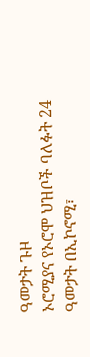ዓመታት ጉዞ
ኦሮሚያና የኦሮሞ ህዝቦች ባለፉት 24 ዓመታት በኢኮኖሚ፣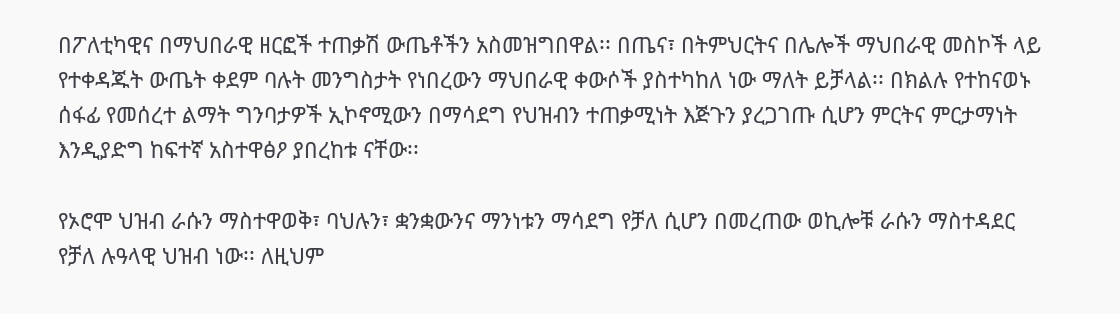በፖለቲካዊና በማህበራዊ ዘርፎች ተጠቃሽ ውጤቶችን አስመዝግበዋል፡፡ በጤና፣ በትምህርትና በሌሎች ማህበራዊ መስኮች ላይ የተቀዳጁት ውጤት ቀደም ባሉት መንግስታት የነበረውን ማህበራዊ ቀውሶች ያስተካከለ ነው ማለት ይቻላል፡፡ በክልሉ የተከናወኑ ሰፋፊ የመሰረተ ልማት ግንባታዎች ኢኮኖሚውን በማሳደግ የህዝብን ተጠቃሚነት እጅጉን ያረጋገጡ ሲሆን ምርትና ምርታማነት እንዲያድግ ከፍተኛ አስተዋፅዖ ያበረከቱ ናቸው፡፡

የኦሮሞ ህዝብ ራሱን ማስተዋወቅ፣ ባህሉን፣ ቋንቋውንና ማንነቱን ማሳደግ የቻለ ሲሆን በመረጠው ወኪሎቹ ራሱን ማስተዳደር የቻለ ሉዓላዊ ህዝብ ነው፡፡ ለዚህም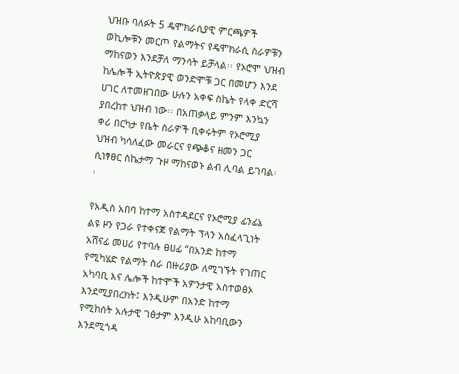ህዝቡ ባለፉት 5 ዴሞክራሲያዊ ምርጫዎች ወኪሎቹን መርጦ የልማትና የዴሞክራሲ ስራዎቹን ማከናወን እንደቻለ ማንሳት ይቻላል፡፡ የኦሮሞ ህዝብ ከሌሎች ኢትዮጵያዊ ወንድሞቹ ጋር በመሆን እንደ ሀገር ለተመዘገበው ሁሉን አቀፍ ስኬት የላቀ ድርሻ ያበረከተ ህዝብ ነው፡፡ በአጠቃላይ ምንም እንኳን ቀሪ በርካታ የቤት ስራዎች ቢቀሩትም የኦሮሚያ ህዝብ ካሳለፈው መራርና የጭቆና ዘመን ጋር ሲነፃፀር ስኬታማ ጉዞ ማከናወኑ ልብ ሊባል ይገባል፡፡

የአዲስ አበባ ከተማ አስተዳደርና የኦሮሚያ ፊንፊኔ ልዩ ዞን የጋራ የተቀናጀ የልማት ፕላን አስፈላጊነት
አሸናፊ መሀሪ የተባሉ ፀሀፊ “በአንድ ከተማ የሚካሄድ የልማት ስራ በዙሪያው ለሚገኙት የገጠር አካባቢ እና ሌሎች ከተሞች አዎንታዊ አስተወፅኦ እንደሚያበረክት፤ እንዲሁም በአንድ ከተማ የሚከሰት አሉታዊ ገፅታም እንዲሁ አከባቢውን እንደሚጎዳ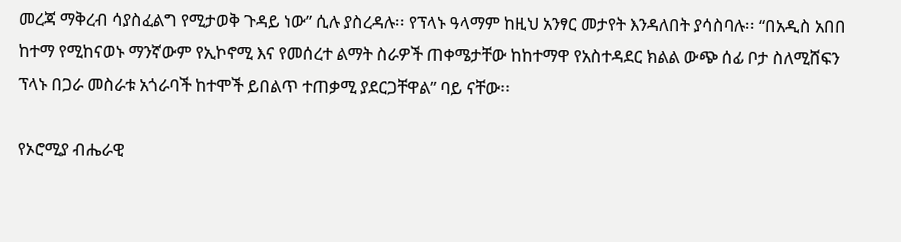መረጃ ማቅረብ ሳያስፈልግ የሚታወቅ ጉዳይ ነው” ሲሉ ያስረዳሉ፡፡ የፕላኑ ዓላማም ከዚህ አንፃር መታየት እንዳለበት ያሳስባሉ፡፡ “በአዲስ አበበ ከተማ የሚከናወኑ ማንኛውም የኢኮኖሚ እና የመሰረተ ልማት ስራዎች ጠቀሜታቸው ከከተማዋ የአስተዳደር ክልል ውጭ ሰፊ ቦታ ስለሚሸፍን ፕላኑ በጋራ መስራቱ አጎራባች ከተሞች ይበልጥ ተጠቃሚ ያደርጋቸዋል” ባይ ናቸው፡፡

የኦሮሚያ ብሔራዊ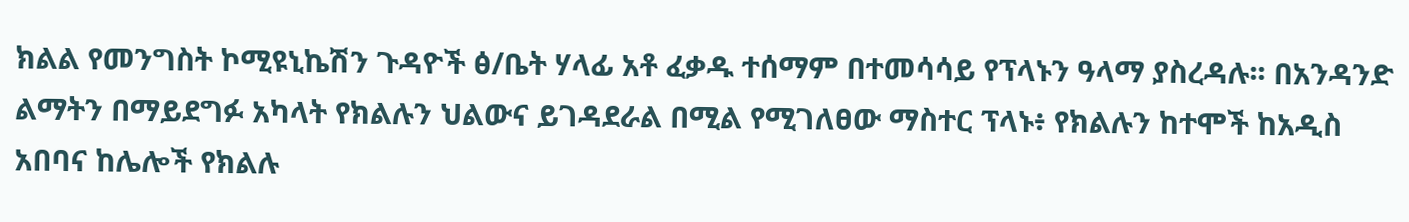ክልል የመንግስት ኮሚዩኒኬሽን ጉዳዮች ፅ/ቤት ሃላፊ አቶ ፈቃዱ ተሰማም በተመሳሳይ የፕላኑን ዓላማ ያስረዳሉ፡፡ በአንዳንድ ልማትን በማይደግፉ አካላት የክልሉን ህልውና ይገዳደራል በሚል የሚገለፀው ማስተር ፕላኑ፥ የክልሉን ከተሞች ከአዲስ አበባና ከሌሎች የክልሉ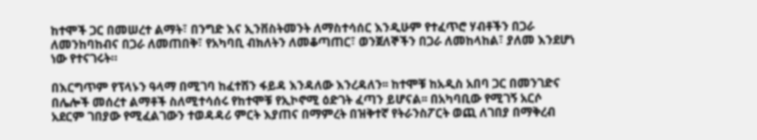ከተሞች ጋር በመሠረተ ልማት፣ በንግድ እና ኢንቨስትመንት ለማስተሳሰር እንዲሁም የተፈጥሮ ሃብቶችን በጋራ ለመንከባከብና በጋራ ለመጠበቅ፣ የአካባቢ ብክለትን ለመቆጣጠር፣ ወንጀለኞችን በጋራ ለመከላከል፣ ያለመ እንደሆነ  ነው የተናገሩት።

በእርግጥም የፕላኑን ዓላማ በሚገባ ከፈተሽን ፋይዳ እንዳለው እንረዳለን፡፡ ከተሞቹ ከአዲስ አበባ ጋር በመንገድና በሌሎች መሰረተ ልማቶች ስለሚተሳሰሩ የከተሞቹ የኢኮኖሚ ዕድገት ፈጣን ይሆናል፡፡ በአካባቢው የሚገኝ አርሶ አደርም ገበያው የሚፈልገውን ተወዳዳሪ ምርት እያጠና በማምረት በዝቅተኛ የትራንስፖርት ወጪ ለገበያ በማቅረብ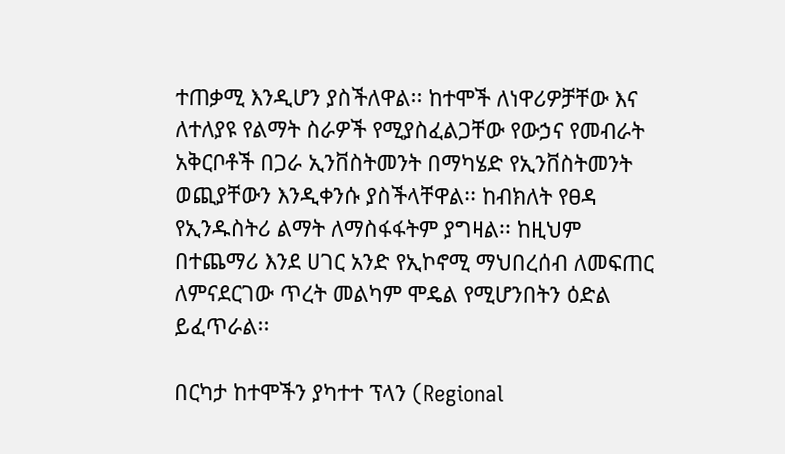ተጠቃሚ እንዲሆን ያስችለዋል፡፡ ከተሞች ለነዋሪዎቻቸው እና ለተለያዩ የልማት ስራዎች የሚያስፈልጋቸው የውኃና የመብራት አቅርቦቶች በጋራ ኢንቨስትመንት በማካሄድ የኢንቨስትመንት ወጪያቸውን እንዲቀንሱ ያስችላቸዋል፡፡ ከብክለት የፀዳ የኢንዱስትሪ ልማት ለማስፋፋትም ያግዛል፡፡ ከዚህም በተጨማሪ እንደ ሀገር አንድ የኢኮኖሚ ማህበረሰብ ለመፍጠር ለምናደርገው ጥረት መልካም ሞዴል የሚሆንበትን ዕድል ይፈጥራል፡፡

በርካታ ከተሞችን ያካተተ ፕላን (Regional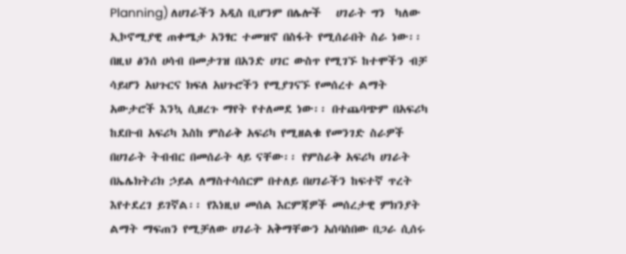Planning) ለሀገራችን አዲስ ቢሆንም በሌሎች   ሀገራት ግን  ካለው ኢኮኖሚያዊ ጠቀሜታ አንፃር ተመዝኖ በስፋት የሚሰራበት ስራ ነው፡፡ በዚህ ፅንሰ ሀሳብ በመታገዝ በአንድ ሀገር ውስጥ የሚገኙ ከተሞችን ብቻ ሳይሆን አህጉርና ክፍለ አህጉሮችን የሚያገናኙ የመሰረተ ልማት አውታሮች እንኳ ሲዘረጉ ማየት የተለመደ ነው፡፡ በተጨባጭም በአፍሪካ ከደቡብ አፍሪካ እስከ ምስራቅ አፍሪካ የሚዘልቁ የመንገድ ስራዎች በሀገራት ትብብር በመሰራት ላይ ናቸው፡፡ የምስራቅ አፍሪካ ሀገራት በኤሌክትሪክ ኃይል ለማስተሳሰርም በተለይ በሀገራችን ከፍተኛ ጥረት እየተደረገ ይገኛል፡፡ የእነዚህ መሰል እርምጃዎች መሰረታዊ ምክንያት ልማት ማፍጠን የሚቻለው ሀገራት አቅማቸውን አሰባስበው በጋራ ሲሰሩ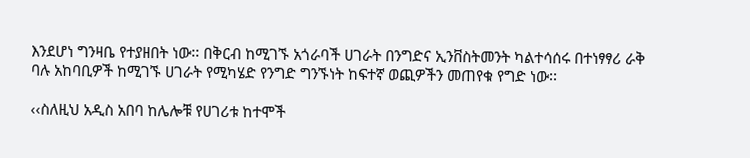እንደሆነ ግንዛቤ የተያዘበት ነው፡፡ በቅርብ ከሚገኙ አጎራባች ሀገራት በንግድና ኢንቨስትመንት ካልተሳሰሩ በተነፃፃሪ ራቅ ባሉ አከባቢዎች ከሚገኙ ሀገራት የሚካሄድ የንግድ ግንኙነት ከፍተኛ ወጪዎችን መጠየቁ የግድ ነው፡፡

‹‹ስለዚህ አዲስ አበባ ከሌሎቹ የሀገሪቱ ከተሞች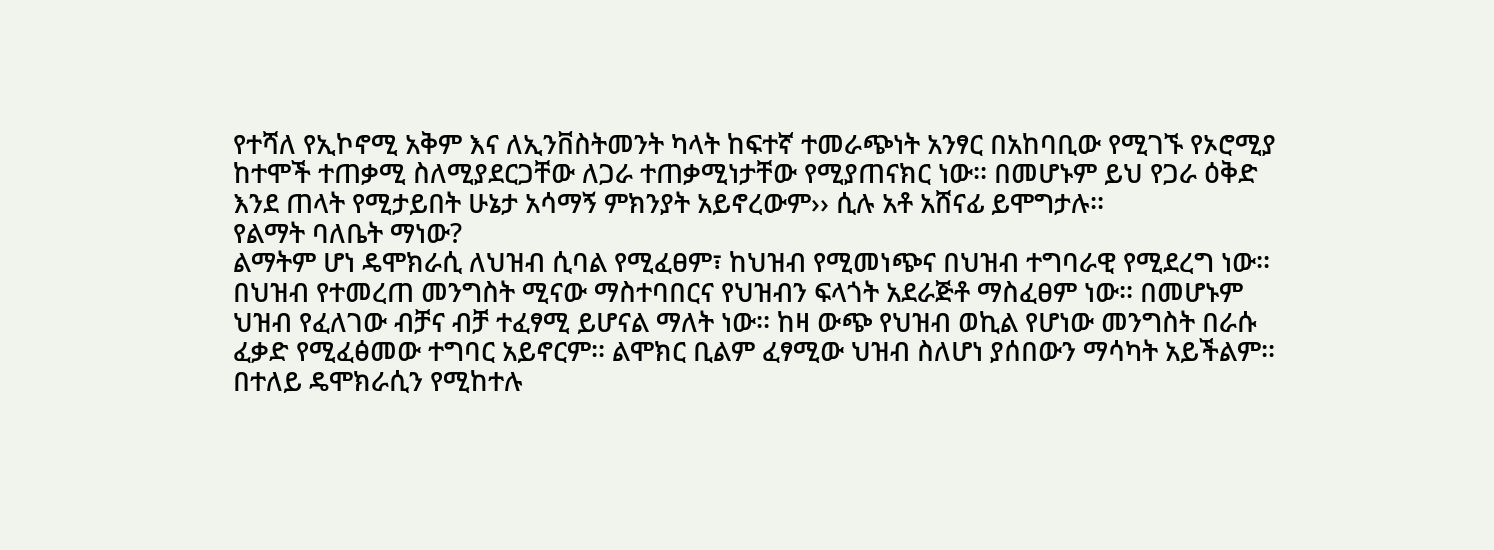የተሻለ የኢኮኖሚ አቅም እና ለኢንቨስትመንት ካላት ከፍተኛ ተመራጭነት አንፃር በአከባቢው የሚገኙ የኦሮሚያ ከተሞች ተጠቃሚ ስለሚያደርጋቸው ለጋራ ተጠቃሚነታቸው የሚያጠናክር ነው፡፡ በመሆኑም ይህ የጋራ ዕቅድ እንደ ጠላት የሚታይበት ሁኔታ አሳማኝ ምክንያት አይኖረውም›› ሲሉ አቶ አሸናፊ ይሞግታሉ፡፡
የልማት ባለቤት ማነው?
ልማትም ሆነ ዴሞክራሲ ለህዝብ ሲባል የሚፈፀም፣ ከህዝብ የሚመነጭና በህዝብ ተግባራዊ የሚደረግ ነው፡፡ በህዝብ የተመረጠ መንግስት ሚናው ማስተባበርና የህዝብን ፍላጎት አደራጅቶ ማስፈፀም ነው፡፡ በመሆኑም ህዝብ የፈለገው ብቻና ብቻ ተፈፃሚ ይሆናል ማለት ነው፡፡ ከዛ ውጭ የህዝብ ወኪል የሆነው መንግስት በራሱ ፈቃድ የሚፈፅመው ተግባር አይኖርም፡፡ ልሞክር ቢልም ፈፃሚው ህዝብ ስለሆነ ያሰበውን ማሳካት አይችልም፡፡ በተለይ ዴሞክራሲን የሚከተሉ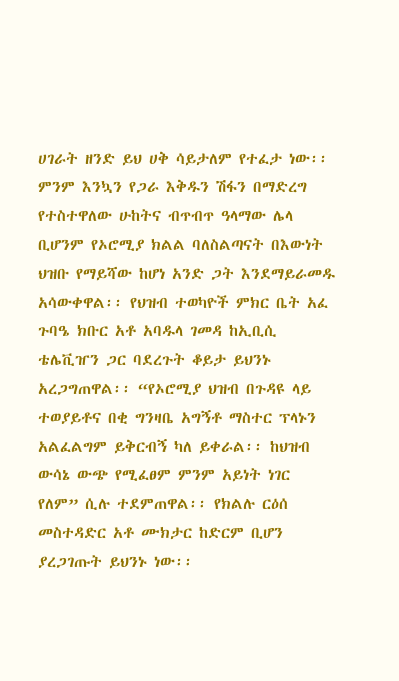ሀገራት ዘንድ ይህ ሀቅ ሳይታለም የተፈታ ነው፡፡
ምንም እንኳን የጋራ እቅዱን ሽፋን በማድረግ የተስተዋለው ሁከትና ብጥብጥ ዓላማው ሌላ ቢሆንም የኦሮሚያ ክልል ባለስልጣናት በእውነት ህዝቡ የማይሻው ከሆነ አንድ ጋት እንደማይራመዱ አሳውቀዋል፡፡ የህዝብ ተወካዮች ምክር ቤት አፈ ጉባዔ ክቡር አቶ አባዱላ ገመዳ ከኢቢሲ ቴሌቪዠን ጋር ባደረጉት ቆይታ ይህንኑ አረጋግጠዋል፡፡ “የኦሮሚያ ህዝብ በጉዳዩ ላይ ተወያይቶና በቂ ግንዛቤ አግኝቶ ማስተር ፕላኑን አልፈልግም ይቅርብኝ ካለ ይቀራል፡፡ ከህዝብ ውሳኔ ውጭ የሚፈፀም ምንም አይነት ነገር የለም” ሲሉ ተደምጠዋል፡፡ የክልሉ ርዕሰ መስተዳድር አቶ ሙክታር ከድርም ቢሆን ያረጋገጡት ይህንኑ ነው፡፡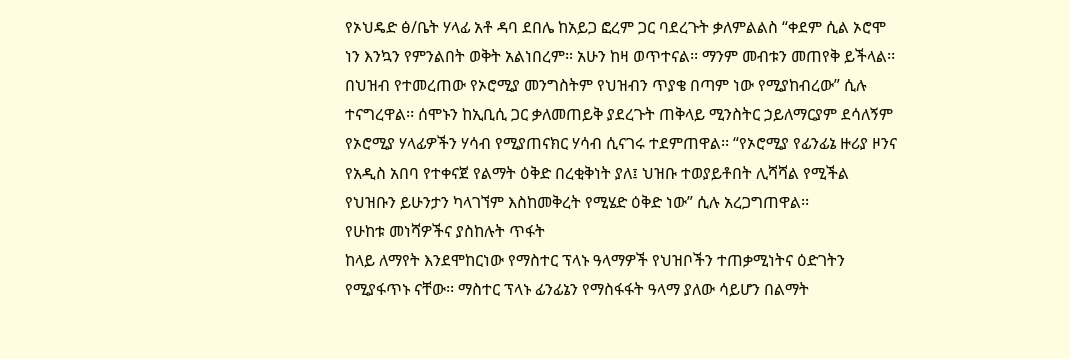የኦህዴድ ፅ/ቤት ሃላፊ አቶ ዳባ ደበሌ ከአይጋ ፎረም ጋር ባደረጉት ቃለምልልስ “ቀደም ሲል ኦሮሞ ነን እንኳን የምንልበት ወቅት አልነበረም፡፡ አሁን ከዛ ወጥተናል፡፡ ማንም መብቱን መጠየቅ ይችላል፡፡ በህዝብ የተመረጠው የኦሮሚያ መንግስትም የህዝብን ጥያቄ በጣም ነው የሚያከብረው” ሲሉ ተናግረዋል፡፡ ሰሞኑን ከኢቢሲ ጋር ቃለመጠይቅ ያደረጉት ጠቅላይ ሚንስትር ኃይለማርያም ደሳለኝም የኦሮሚያ ሃላፊዎችን ሃሳብ የሚያጠናክር ሃሳብ ሲናገሩ ተደምጠዋል፡፡ “የኦሮሚያ የፊንፊኔ ዙሪያ ዞንና የአዲስ አበባ የተቀናጀ የልማት ዕቅድ በረቂቅነት ያለ፤ ህዝቡ ተወያይቶበት ሊሻሻል የሚችል የህዝቡን ይሁንታን ካላገኘም እስከመቅረት የሚሄድ ዕቅድ ነው” ሲሉ አረጋግጠዋል፡፡
የሁከቱ መነሻዎችና ያስከሉት ጥፋት
ከላይ ለማየት እንደሞከርነው የማስተር ፕላኑ ዓላማዎች የህዝቦችን ተጠቃሚነትና ዕድገትን የሚያፋጥኑ ናቸው፡፡ ማስተር ፕላኑ ፊንፊኔን የማስፋፋት ዓላማ ያለው ሳይሆን በልማት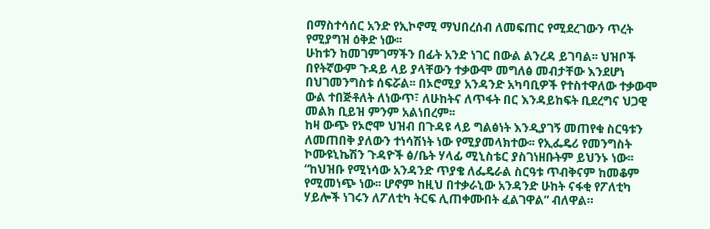በማስተሳሰር አንድ የኢኮኖሚ ማህበረሰብ ለመፍጠር የሚደረገውን ጥረት የሚያግዝ ዕቅድ ነው፡፡
ሁከቱን ከመገምገማችን በፊት አንድ ነገር በውል ልንረዳ ይገባል፡፡ ህዝቦች በየትኛውም ጉዳይ ላይ ያላቸውን ተቃውሞ መግለፅ መብታቸው እንደሆነ በህገመንግስቱ ሰፍሯል፡፡ በኦሮሚያ አንዳንድ አካባቢዎች የተስተዋለው ተቃውሞ ውል ተበጅቶለት ለነውጥ፣ ለሁከትና ለጥፋት በር እንዳይከፍት ቢደረግና ህጋዊ መልክ ቢይዝ ምንም አልነበረም፡፡
ከዛ ውጭ የኦሮሞ ህዝብ በጉዳዩ ላይ ግልፅነት እንዲያገኝ መጠየቁ ስርዓቱን ለመጠበቅ ያለውን ተነሳሽነት ነው የሚያመላክተው፡፡ የኢፌዴሪ የመንግስት ኮሙዩኒኬሽን ጉዳዮች ፅ/ቤት ሃላፊ ሚኒስቴር ያስገነዘቡትም ይህንኑ ነው፡፡ “ከህዝቡ የሚነሳው አንዳንድ ጥያቄ ለፌዴራል ስርዓቱ ጥብቅናም ከመቆም የሚመነጭ ነው፡፡ ሆኖም ከዚህ በተቃራኒው አንዳንድ ሁከት ናፋቂ የፖለቲካ ሃይሎች ነገሩን ለፖለቲካ ትርፍ ሊጠቀሙበት ፈልገዋል” ብለዋል።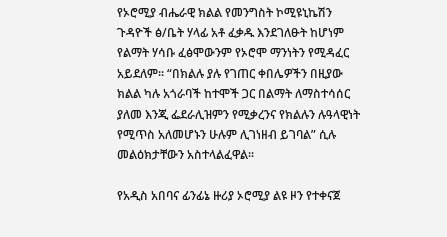የኦሮሚያ ብሔራዊ ክልል የመንግስት ኮሚዩኒኬሽን ጉዳዮች ፅ/ቤት ሃላፊ አቶ ፈቃዱ እንደገለፁት ከሆነም የልማት ሃሳቡ ፈፅሞውንም የኦሮሞ ማንነትን የሚዳፈር አይደለም፡፡ “በክልሉ ያሉ የገጠር ቀበሌዎችን በዚያው ክልል ካሉ አጎራባች ከተሞች ጋር በልማት ለማስተሳሰር ያለመ እንጂ ፌደራሊዝምን የሚቃረንና የክልሉን ሉዓላዊነት የሚጥስ አለመሆኑን ሁሉም ሊገነዘብ ይገባል” ሲሉ መልዕክታቸውን አስተላልፈዋል።

የአዲስ አበባና ፊንፊኔ ዙሪያ ኦሮሚያ ልዩ ዞን የተቀናጀ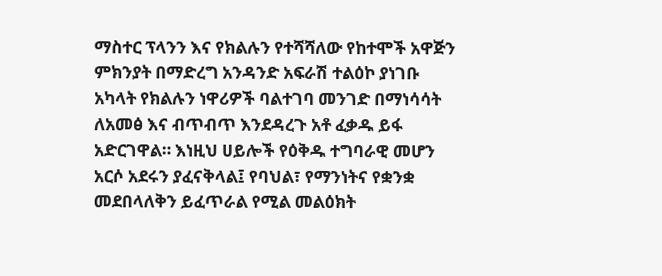ማስተር ፕላንን እና የክልሉን የተሻሻለው የከተሞች አዋጅን ምክንያት በማድረግ አንዳንድ አፍራሽ ተልዕኮ ያነገቡ አካላት የክልሉን ነዋሪዎች ባልተገባ መንገድ በማነሳሳት ለአመፅ እና ብጥብጥ እንደዳረጉ አቶ ፈቃዱ ይፋ አድርገዋል። እነዚህ ሀይሎች የዕቅዱ ተግባራዊ መሆን አርሶ አደሩን ያፈናቅላል፤ የባህል፣ የማንነትና የቋንቋ መደበላለቅን ይፈጥራል የሚል መልዕክት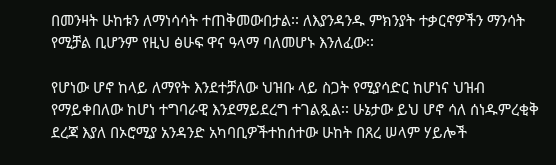በመንዛት ሁከቱን ለማነሳሳት ተጠቅመውበታል፡፡ ለእያንዳንዱ ምክንያት ተቃርኖዎችን ማንሳት የሚቻል ቢሆንም የዚህ ፅሁፍ ዋና ዓላማ ባለመሆኑ እንለፈው፡፡

የሆነው ሆኖ ከላይ ለማየት እንደተቻለው ህዝቡ ላይ ስጋት የሚያሳድር ከሆነና ህዝብ የማይቀበለው ከሆነ ተግባራዊ እንደማይደረግ ተገልጿል፡፡ ሁኔታው ይህ ሆኖ ሳለ ሰነዱምረቂቅ ደረጃ እያለ በኦሮሚያ አንዳንድ አካባቢዎችተከሰተው ሁከት በጸረ ሠላም ሃይሎች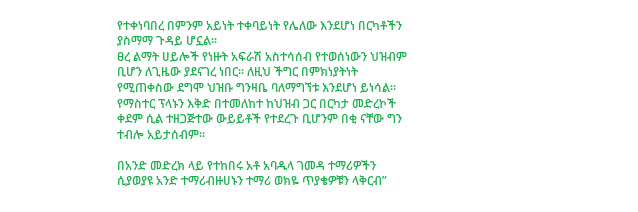የተቀነባበረ በምንም አይነት ተቀባይነት የሌለው እንደሆነ በርካቶችን ያስማማ ጉዳይ ሆኗል፡፡
ፀረ ልማት ሀይሎች የነዙት አፍራሽ አስተሳሰብ የተወሰነውን ህዝብም ቢሆን ለጊዜው ያደናገረ ነበር፡፡ ለዚህ ችግር በምክነያትነት የሚጠቀስው ደግሞ ህዝቡ ግንዛቤ ባለማግኘቱ እንደሆነ ይነሳል፡፡ የማስተር ፕላኑን እቅድ በተመለከተ ከህዝብ ጋር በርካታ መድረኮች ቀደም ሲል ተዘጋጅተው ውይይቶች የተደረጉ ቢሆንም በቂ ናቸው ግን ተብሎ አይታሰብም፡፡

በአንድ መድረክ ላይ የተከበሩ አቶ አባዱላ ገመዳ ተማሪዎችን ሲያወያዩ አንድ ተማሪብዙሀኑን ተማሪ ወክዬ ጥያቄዎቹን ላቅርብ”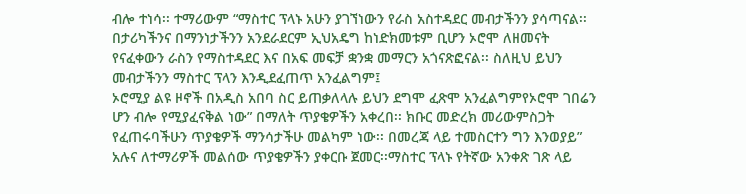ብሎ ተነሳ፡፡ ተማሪውም “ማስተር ፕላኑ አሁን ያገኘነውን የራስ አስተዳደር መብታችንን ያሳጣናል፡፡ በታሪካችንና በማንነታችንን አንደራደርም ኢህአዴግ ከነድክመቱም ቢሆን ኦሮሞ ለዘመናት የናፈቀውን ራስን የማስተዳደር እና በአፍ መፍቻ ቋንቋ መማርን አጎናጽፎናል፡፡ ስለዚህ ይህን መብታችንን ማስተር ፕላን እንዲደፈጠጥ አንፈልግም፤
ኦሮሚያ ልዩ ዞኖች በአዲስ አበባ ስር ይጠቃለላሉ ይህን ደግሞ ፈጽሞ አንፈልግምየኦሮሞ ገበሬን ሆን ብሎ የሚያፈናቅል ነው” በማለት ጥያቄዎችን አቀረበ፡፡ ክቡር መድረክ መሪውምስጋት የፈጠሩባችሁን ጥያቄዎች ማንሳታችሁ መልካም ነው፡፡ በመረጃ ላይ ተመስርተን ግን እንወያይ” አሉና ለተማሪዎች መልሰው ጥያቄዎችን ያቀርቡ ጀመር፡፡ማስተር ፕላኑ የትኛው አንቀጽ ገጽ ላይ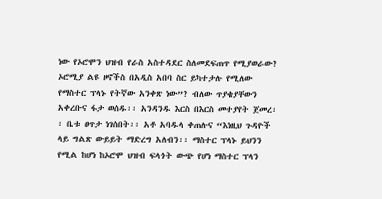ነው የኦሮሞን ህዝብ የራስ አስተዳደር ስለመደፍጠጥ የሚያወራው? ኦሮሚያ ልዩ ዞኖችስ በአዲስ አበባ ስር ይካተታሉ የሚለው የማስተር ፕላኑ የትኛው አንቀጽ ነው”? ብለው ጥያቄያቸውን አቀረቡና ፋታ ወሰዱ፡፡ አንዳንዱ እርስ በእርስ መተያየት ጀመረ፡፡ ቤቱ ፀጥታ ነገሰበት፡፡ አቶ አባዱላ ቀጠሉና “እነዚህ ጉዳዮች ላይ ግልጽ ውይይት ማድረግ አለብን፡፡ ማስተር ፕላኑ ይህንን የሚል ከሆነ ከኦሮሞ ህዝብ ፍላጎት ውጭ የሆነ ማስተር ፕላን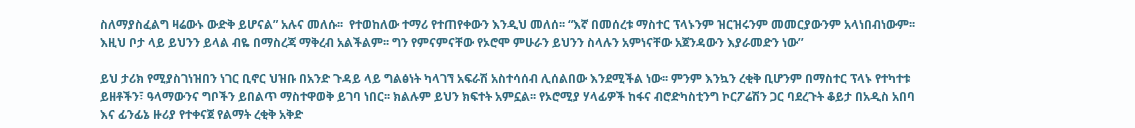ስለማያስፈልግ ዛሬውኑ ውድቅ ይሆናል” አሉና መለሱ፡፡  የተወከለው ተማሪ የተጠየቀውን እንዲህ መለሰ፡፡ “እኛ በመሰረቱ ማስተር ፕላኑንም ዝርዝሩንም መመርያውንም አላነበብነውም፡፡ እዚህ ቦታ ላይ ይህንን ይላል ብዬ በማስረጃ ማቅረብ አልችልም፡፡ ግን የምናምናቸው የኦሮሞ ምሁራን ይህንን ስላሉን አምነናቸው አጀንዳውን እያራመድን ነው’’

ይህ ታሪክ የሚያስገነዝበን ነገር ቢኖር ህዝቡ በአንድ ጉዳይ ላይ ግልፅነት ካላገኘ አፍራሽ አስተሳሰብ ሊሰልበው እንደሚችል ነው፡፡ ምንም እንኳን ረቂቅ ቢሆንም በማስተር ፕላኑ የተካተቱ ይዘቶችን፣ ዓላማውንና ግቦችን ይበልጥ ማስተዋወቅ ይገባ ነበር፡፡ ክልሉም ይህን ክፍተት አምኗል፡፡ የኦሮሚያ ሃላፊዎች ከፋና ብሮድካስቲንግ ኮርፖሬሽን ጋር ባደረጉት ቆይታ በአዲስ አበባ እና ፊንፊኔ ዙሪያ የተቀናጀ የልማት ረቂቅ አቅድ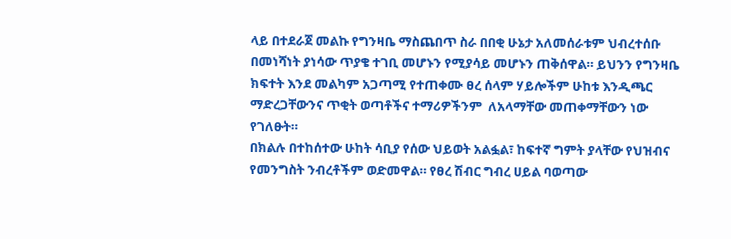ላይ በተደራጀ መልኩ የግንዛቤ ማስጨበጥ ስራ በበቂ ሁኔታ አለመሰራቱም ህብረተሰቡ በመነሻነት ያነሳው ጥያቄ ተገቢ መሆኑን የሚያሳይ መሆኑን ጠቅሰዋል። ይህንን የግንዛቤ ክፍተት እንደ መልካም አጋጣሚ የተጠቀሙ ፀረ ሰላም ሃይሎችም ሁከቱ እንዲጫር ማድረጋቸውንና ጥቂት ወጣቶችና ተማሪዎችንም  ለአላማቸው መጠቀማቸውን ነው የገለፁት።
በክልሉ በተከሰተው ሁከት ሳቢያ የሰው ህይወት አልፏል፣ ከፍተኛ ግምት ያላቸው የህዝብና የመንግስት ንብረቶችም ወድመዋል። የፀረ ሽብር ግብረ ሀይል ባወጣው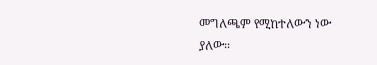መግለጫም የሚከተለውን ነው ያለው፡፡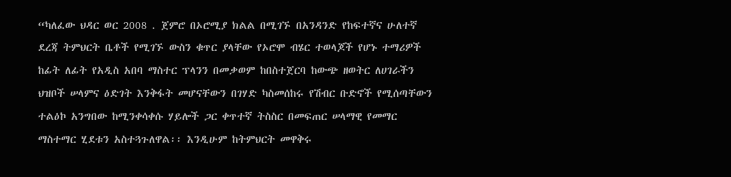“ካለፈው ህዳር ወር 2008 . ጀምሮ በኦሮሚያ ክልል በሚገኙ በአንዳንድ የከፍተኛና ሁለተኛ ደረጃ ትምህርት ቤቶች የሚገኙ ውስን ቁጥር ያላቸው የኦሮሞ ብሄር ተወላጆች የሆኑ ተማሪዎች ከፊት ለፊት የአዲስ አበባ ማስተር ፕላንን በመቃወም ከበስተጀርባ ከውጭ ዘወትር ለሀገራችን ህዝቦች ሠላምና ዕድገት እንቅፋት መሆናቸውን በገሃድ ካስመሰከሩ የሽብር ቡድኖች የሚሰጣቸውን ተልዕኮ አንግበው ከሚንቀሳቀሱ ሃይሎች ጋር ቀጥተኛ ትስስር በመፍጠር ሠላማዊ የመማር ማስተማር ሂደቱን አስተጓጉለዋል፡፡ እንዲሁም ከትምህርት መዋቅሩ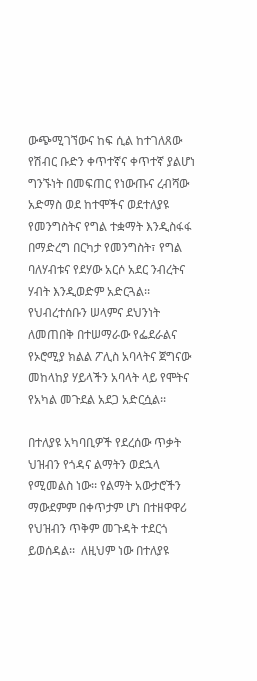ውጭሚገኘውና ከፍ ሲል ከተገለጸው የሽብር ቡድን ቀጥተኛና ቀጥተኛ ያልሆነ ግንኙነት በመፍጠር የነውጡና ረብሻው አድማስ ወደ ከተሞችና ወደተለያዩ የመንግስትና የግል ተቋማት እንዲስፋፋ በማድረግ በርካታ የመንግስት፣ የግል ባለሃብቱና የደሃው አርሶ አደር ንብረትና ሃብት እንዲወድም አድርጓል፡፡ የህብረተሰቡን ሠላምና ደህንነት ለመጠበቅ በተሠማራው የፌደራልና የኦሮሚያ ክልል ፖሊስ አባላትና ጀግናው መከላከያ ሃይላችን አባላት ላይ የሞትና የአካል መጉደል አደጋ አድርሷል፡፡

በተለያዩ አካባቢዎች የደረሰው ጥቃት ህዝብን የጎዳና ልማትን ወደኋላ የሚመልስ ነው፡፡ የልማት አውታሮችን ማውደምም በቀጥታም ሆነ በተዘዋዋሪ የህዝብን ጥቅም መጉዳት ተደርጎ ይወሰዳል፡፡  ለዚህም ነው በተለያዩ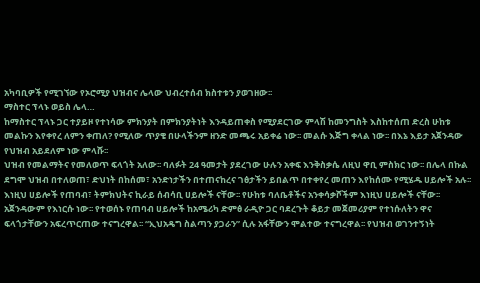አካባቢዎች የሚገኘው የኦሮሚያ ህዝብና ሌላው ህብረተሰብ ክስተቱን ያወገዘው፡፡
ማስተር ፕላኑ ወይስ ሌላ…
ከማስተር ፕላኑ ጋር ተያይዞ የተነሳው ምክንያት በምክንያትነት እንዳይጠቀስ የሚያደርገው ምላሽ ከመንግስት እስከተሰጠ ድረስ ሁከቱ መልኩን እየቀየረ ለምን ቀጠለ? የሚለው ጥያቄ በሁላችንም ዘንድ መጫሩ አይቀሬ ነው፡፡ መልሱ እጅግ ቀላል ነው፡፡ በእኔ እይታ አጀንዳው የህዝብ አይደለም ነው ምላሹ፡፡
ህዝብ የመልማትና የመለወጥ ፍላጎት አለው፡፡ ባለፉት 24 ዓመታት ያደረገው ሁሉን አቀፍ እንቅስቃሴ ለዚህ ዋቢ ምስክር ነው፡፡ በሌላ በኩል ደግሞ ህዝብ በተለወጠ፣ ድህነት በከሰመ፣ አንድነታችን በተጠናከረና ገፅታችን ይበልጥ በተቀየረ መጠን እየከሰሙ የሚሄዱ ሀይሎች አሉ፡፡ እነዚህ ሀይሎች የጠባብ፣ ትምክህትና ኪራይ ሰብሳቢ ሀይሎች ናቸው፡፡ የሁከቱ ባለቤቶችና አንቀሳቃሾችም እነዚህ ሀይሎች ናቸው፡፡ አጀንዳውም የእነርሱ ነው፡፡ የተወሰኑ የጠባብ ሀይሎች ከአሜሪካ ድምፅ ራዲዮ ጋር ባደረጉት ቆይታ መጀመሪያም የተነሱለትን ዋና ፍላጎታቸውን አፍረጥርጠው ተናግረዋል፡፡ “ኢህአዴግ ስልጣን ያጋራን” ሲሉ አፋቸውን ሞልተው ተናግረዋል፡፡ የህዝብ ወገንተኝነት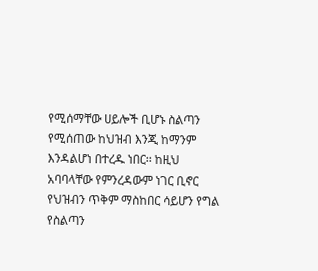የሚሰማቸው ሀይሎች ቢሆኑ ስልጣን የሚሰጠው ከህዝብ እንጂ ከማንም እንዳልሆነ በተረዱ ነበር፡፡ ከዚህ አባባላቸው የምንረዳውም ነገር ቢኖር የህዝብን ጥቅም ማስከበር ሳይሆን የግል የስልጣን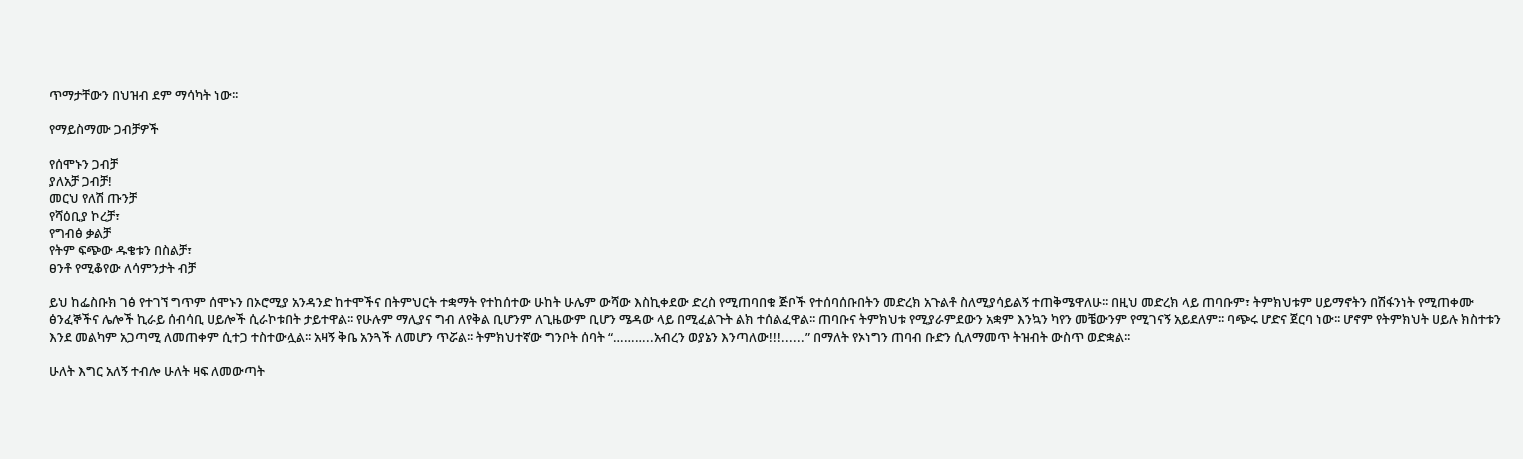ጥማታቸውን በህዝብ ደም ማሳካት ነው፡፡

የማይስማሙ ጋብቻዎች

የሰሞኑን ጋብቻ
ያለአቻ ጋብቻ!
መርህ የለሽ ጡንቻ
የሻዕቢያ ኮረቻ፣
የግብፅ ቃልቻ
የትም ፍጭው ዱቄቱን በስልቻ፣
ፀንቶ የሚቆየው ለሳምንታት ብቻ

ይህ ከፌስቡክ ገፅ የተገኘ ግጥም ሰሞኑን በኦሮሚያ አንዳንድ ከተሞችና በትምህርት ተቋማት የተከሰተው ሁከት ሁሌም ውሻው እስኪቀደው ድረስ የሚጠባበቁ ጅቦች የተሰባሰቡበትን መድረክ አጉልቶ ስለሚያሳይልኝ ተጠቅሜዋለሁ፡፡ በዚህ መድረክ ላይ ጠባቡም፣ ትምክህቱም ሀይማኖትን በሽፋንነት የሚጠቀሙ ፅንፈኞችና ሌሎች ኪራይ ሰብሳቢ ሀይሎች ሲራኮቱበት ታይተዋል፡፡ የሁሉም ማሊያና ግብ ለየቅል ቢሆንም ለጊዜውም ቢሆን ሜዳው ላይ በሚፈልጉት ልክ ተሰልፈዋል፡፡ ጠባቡና ትምክህቱ የሚያራምደውን አቋም እንኳን ካየን መቼውንም የሚገናኝ አይደለም፡፡ ባጭሩ ሆድና ጀርባ ነው፡፡ ሆኖም የትምክህት ሀይሉ ክስተቱን እንደ መልካም አጋጣሚ ለመጠቀም ሲተጋ ተስተውሏል፡፡ አዛኝ ቅቤ አንጓች ለመሆን ጥሯል፡፡ ትምክህተኛው ግንቦት ሰባት “………..አብረን ወያኔን እንጣለው!!!......” በማለት የኦነግን ጠባብ ቡድን ሲለማመጥ ትዝብት ውስጥ ወድቋል፡፡

ሁለት እግር አለኝ ተብሎ ሁለት ዛፍ ለመውጣት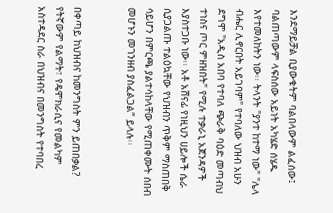እንደማይቻል ቢያውቁትም ባልበላውም ልፈሰው፤ ባልጠጣውም ላፍስሰው አይነት አካሄድ ሰሄዱ እየተመለከትን ነው፡፡ ትላንት "ያንተ ከተማ ነው" "ሌላ ብሔር ሊኖርበት አይገባም" የተባለው ህዝብ አሁን ደግሞ "አዲስ አበባ የተባለ ጭራቅ ባዕድ መጣብህ ተነስና ጦር ምዘዝበት" የሚሉ ተቃራኒ አጀንዳዎች እያስተጋቡ ነው፡፡ አቶ አሸናፊ የነዚህን ሀይሎች ሴራ ሲያጋልጡ ተልዕኳቸው የህዝብን ጥቅም ማስጠበቅ ሳይሆን በምርጫ ያልተሳከላቸው የሚጠቀሙት ሰበብ መሆኑን መገንዘብ ያስፈልጋል” ይላሉ፡፡


በቀጣይ ከህዝብና ከመንግስት ምን ይጠበቃል?
የትኛውም የልማት፣ የዴሞክራሲና የመልካም አስተዳደር ስራ በህዝብና በመንግስት የተባበረ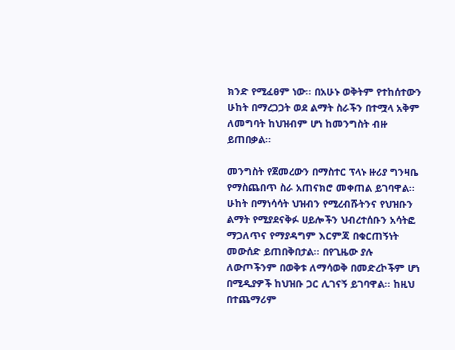ክንድ የሚፈፀም ነው፡፡ በአሁኑ ወቅትም የተከሰተውን ሁከት በማረጋጋት ወደ ልማት ስራችን በተሟላ አቅም ለመግባት ከህዝብም ሆነ ከመንግስት ብዙ ይጠበቃል፡፡

መንግስት የጀመረውን በማስተር ፕላኑ ዙሪያ ግንዛቤ የማስጨበጥ ስራ አጠናክሮ መቀጠል ይገባዋል፡፡ ሁከት በማነሳሳት ህዝብን የሚረብሹትንና የህዝቡን ልማት የሚያደናቅፉ ሀይሎችን ህብረተሰቡን አሳትፎ ማጋለጥና የማያዳግም እርምጃ በቁርጠኝነት መውሰድ ይጠበቅበታል፡፡ በየጊዜው ያሉ ለውጦችንም በወቅቱ ለማሳወቅ በመድረኮችም ሆነ በሚዲያዎች ከህዝቡ ጋር ሊገናኝ ይገባዋል፡፡ ከዚህ በተጨማሪም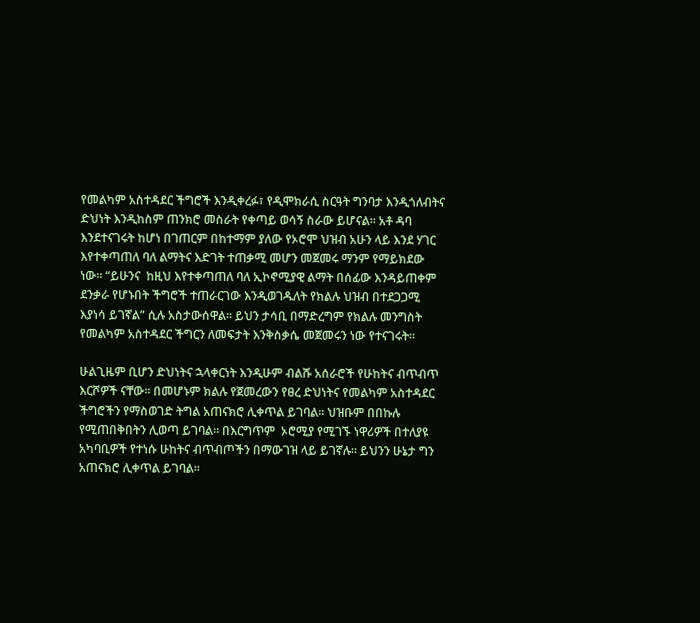የመልካም አስተዳደር ችግሮች እንዲቀረፉ፣ የዲሞክራሲ ስርዓት ግንባታ እንዲጎለብትና ድህነት እንዲከስም ጠንክሮ መስራት የቀጣይ ወሳኝ ስራው ይሆናል፡፡ አቶ ዳባ እንደተናገሩት ከሆነ በገጠርም በከተማም ያለው የኦሮሞ ህዝብ አሁን ላይ እንደ ሃገር እየተቀጣጠለ ባለ ልማትና እድገት ተጠቃሚ መሆን መጀመሩ ማንም የማይክደው ነው። “ይሁንና  ከዚህ እየተቀጣጠለ ባለ ኢኮኖሚያዊ ልማት በሰፊው እንዳይጠቀም ደንቃራ የሆኑበት ችግሮች ተጠራርገው እንዲወገዱለት የክልሉ ህዝብ በተደጋጋሚ እያነሳ ይገኛል” ሲሉ አስታውሰዋል። ይህን ታሳቢ በማድረግም የክልሉ መንግስት የመልካም አስተዳደር ችግርን ለመፍታት እንቅስቃሴ መጀመሩን ነው የተናገሩት።

ሁልጊዜም ቢሆን ድህነትና ኋላቀርነት እንዲሁም ብልሹ አሰራሮች የሁከትና ብጥብጥ እርሾዎች ናቸው፡፡ በመሆኑም ክልሉ የጀመረውን የፀረ ድህነትና የመልካም አስተዳደር ችግሮችን የማስወገድ ትግል አጠናክሮ ሊቀጥል ይገባል፡፡ ህዝቡም በበኩሉ የሚጠበቅበትን ሊወጣ ይገባል፡፡ በእርግጥም  ኦሮሚያ የሚገኙ ነዋሪዎች በተለያዩ አካባቢዎች የተነሱ ሁከትና ብጥብጦችን በማውገዝ ላይ ይገኛሉ፡፡ ይህንን ሁኔታ ግን አጠናክሮ ሊቀጥል ይገባል፡፡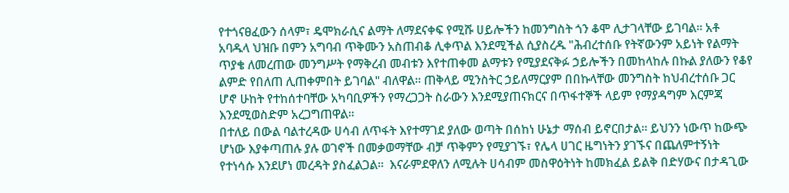የተጎናፀፈውን ሰላም፣ ዴሞክራሲና ልማት ለማደናቀፍ የሚሹ ሀይሎችን ከመንግስት ጎን ቆሞ ሊታገላቸው ይገባል፡፡ አቶ አባዱላ ህዝቡ በምን አግባብ ጥቅሙን አስጠብቆ ሊቀጥል እንደሚችል ሲያስረዱ "ሕብረተሰቡ የትኛውንም አይነት የልማት ጥያቄ ለመረጠው መንግሥት የማቅረብ መብቱን እየተጠቀመ ልማቱን የሚያደናቅፉ ኃይሎችን በመከላከሉ በኩል ያለውን የቆየ ልምድ የበለጠ ሊጠቀምበት ይገባል" ብለዋል፡፡ ጠቅላይ ሚንስትር ኃይለማርያም በበኩላቸው መንግስት ከህብረተሰቡ ጋር ሆኖ ሁከት የተከሰተባቸው አካባቢዎችን የማረጋጋት ስራውን እንደሚያጠናክርና በጥፋተኞች ላይም የማያዳግም እርምጃ እንደሚወስድም አረጋግጠዋል፡፡
በተለይ በውል ባልተረዳው ሀሳብ ለጥፋት እየተማገደ ያለው ወጣት በሰከነ ሁኔታ ማሰብ ይኖርበታል፡፡ ይህንን ነውጥ ከውጭ ሆነው እያቀጣጠሉ ያሉ ወገኖች በመቃወማቸው ብቻ ጥቅምን የሚያገኙ፣ የሌላ ሀገር ዜግነትን ያገኙና በጨለምተኝነት የተነሳሱ እንደሆነ መረዳት ያስፈልጋል፡፡  እናራምደዋለን ለሚሉት ሀሳብም መስዋዕትነት ከመክፈል ይልቅ በድሃውና በታዳጊው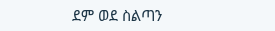ደም ወደ ስልጣን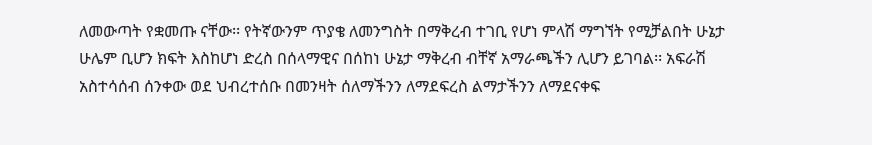ለመውጣት የቋመጡ ናቸው፡፡ የትኛውንም ጥያቄ ለመንግስት በማቅረብ ተገቢ የሆነ ምላሽ ማግኘት የሚቻልበት ሁኔታ ሁሌም ቢሆን ክፍት እስከሆነ ድረስ በሰላማዊና በሰከነ ሁኔታ ማቅረብ ብቸኛ አማራጫችን ሊሆን ይገባል፡፡ አፍራሽ አስተሳሰብ ሰንቀው ወደ ህብረተሰቡ በመንዛት ሰለማችንን ለማደፍረስ ልማታችንን ለማደናቀፍ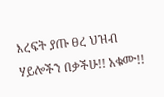እረፍት ያጡ ፀረ ህዝብ ሃይሎችን በቃችሁ!! አቁሙ!!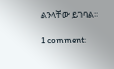ልንላቸው ይገባል፡፡

1 comment: